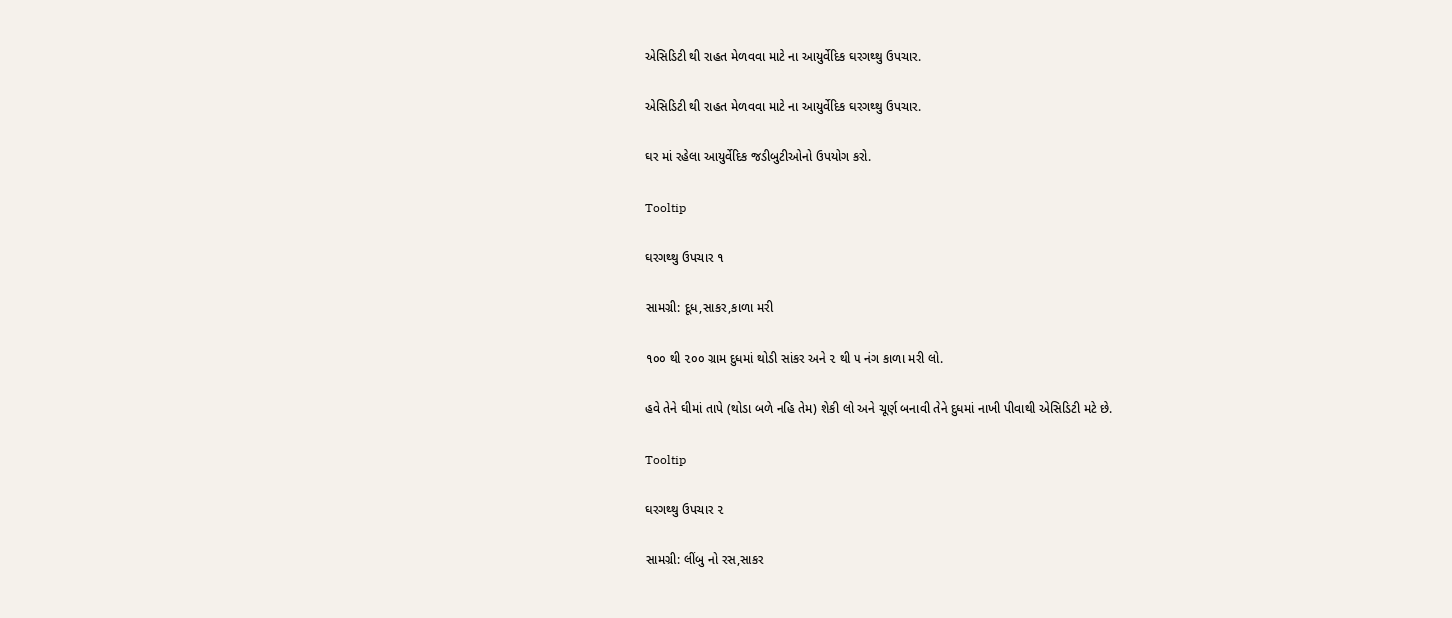એસિડિટી થી રાહત મેળવવા માટે ના આયુર્વેદિક ઘરગથ્થુ ઉપચાર.

એસિડિટી થી રાહત મેળવવા માટે ના આયુર્વેદિક ઘરગથ્થુ ઉપચાર.

ઘર માં રહેલા આયુર્વેદિક જડીબુટીઓનો ઉપયોગ કરો.

Tooltip

ઘરગથ્થુ ઉપચાર ૧

સામગ્રી: દૂધ,સાકર,કાળા મરી

૧૦૦ થી ૨૦૦ ગ્રામ દુધમાં થોડી સાંકર અને ૨ થી ૫ નંગ કાળા મરી લો.

હવે તેને ઘીમાં તાપે (થોડા બળે નહિ તેમ) શેકી લો અને ચૂર્ણ બનાવી તેને દુધમાં નાખી પીવાથી એસિડિટી મટે છે.

Tooltip

ઘરગથ્થુ ઉપચાર ૨

સામગ્રી: લીંબુ નો રસ,સાકર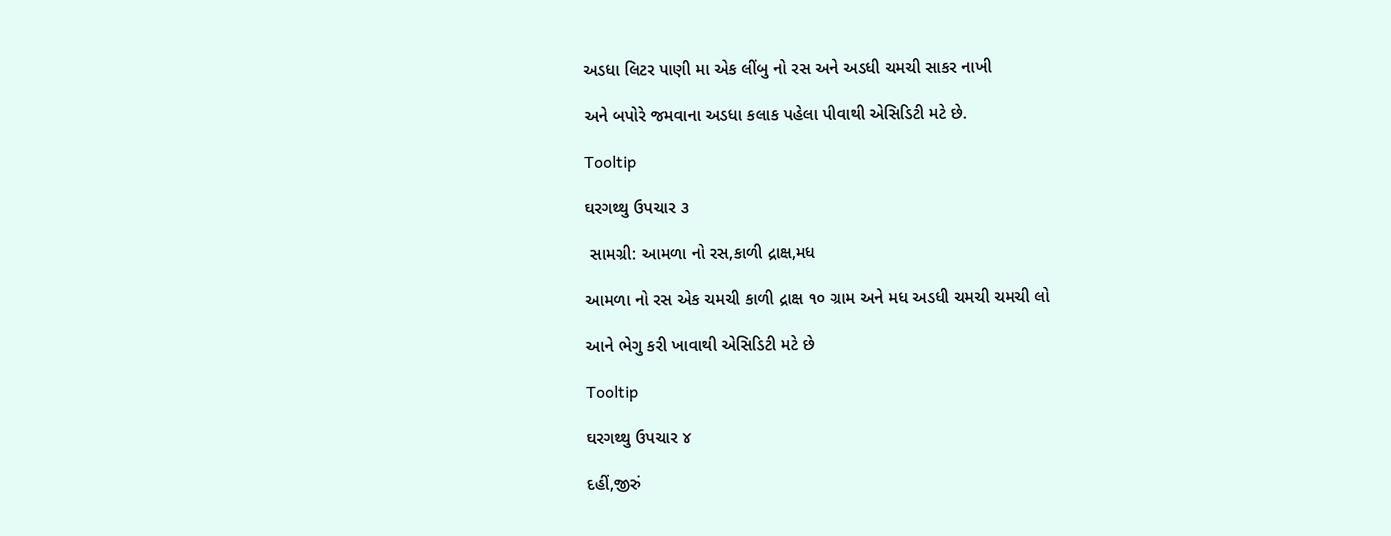અડધા લિટર પાણી મા એક લીંબુ નો રસ અને અડધી ચમચી સાકર નાખી

અને બપોરે જમવાના અડધા કલાક પહેલા પીવાથી એસિડિટી મટે છે.

Tooltip

ઘરગથ્થુ ઉપચાર ૩

 સામગ્રી: આમળા નો રસ,કાળી દ્રાક્ષ,મધ

આમળા નો રસ એક ચમચી કાળી દ્રાક્ષ ૧૦ ગ્રામ અને મધ અડધી ચમચી ચમચી લો

આને ભેગુ કરી ખાવાથી એસિડિટી મટે છે

Tooltip

ઘરગથ્થુ ઉપચાર ૪

દહીં,જીરું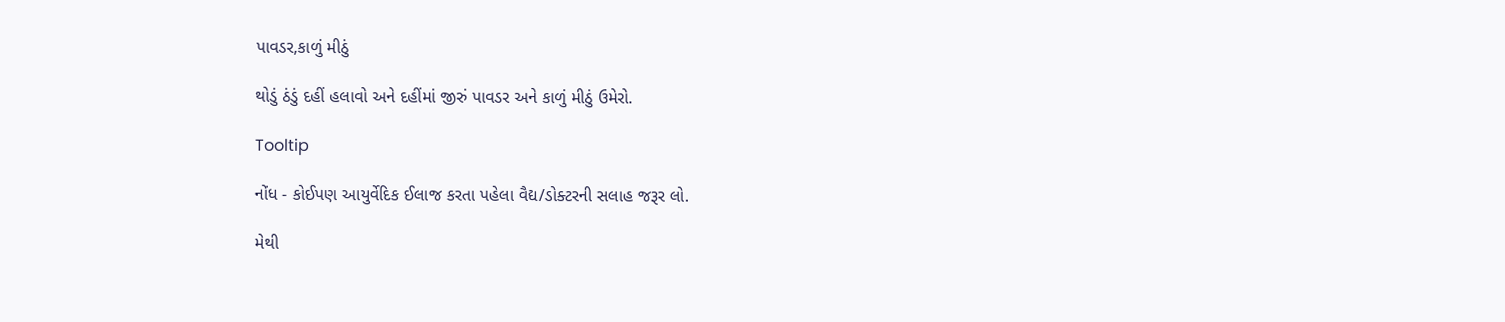પાવડર,કાળું મીઠું

થોડું ઠંડું દહીં હલાવો અને દહીંમાં જીરું પાવડર અને કાળું મીઠું ઉમેરો.

Tooltip

નોંધ - કોઈપણ આયુર્વેદિક ઈલાજ કરતા પહેલા વૈદ્ય/ડોક્ટરની સલાહ જરૂર લો.

મેથી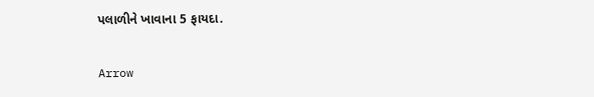પલાળીને ખાવાના 5 ફાયદા.

Arrow